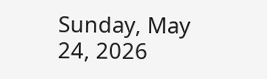Sunday, May 24, 2026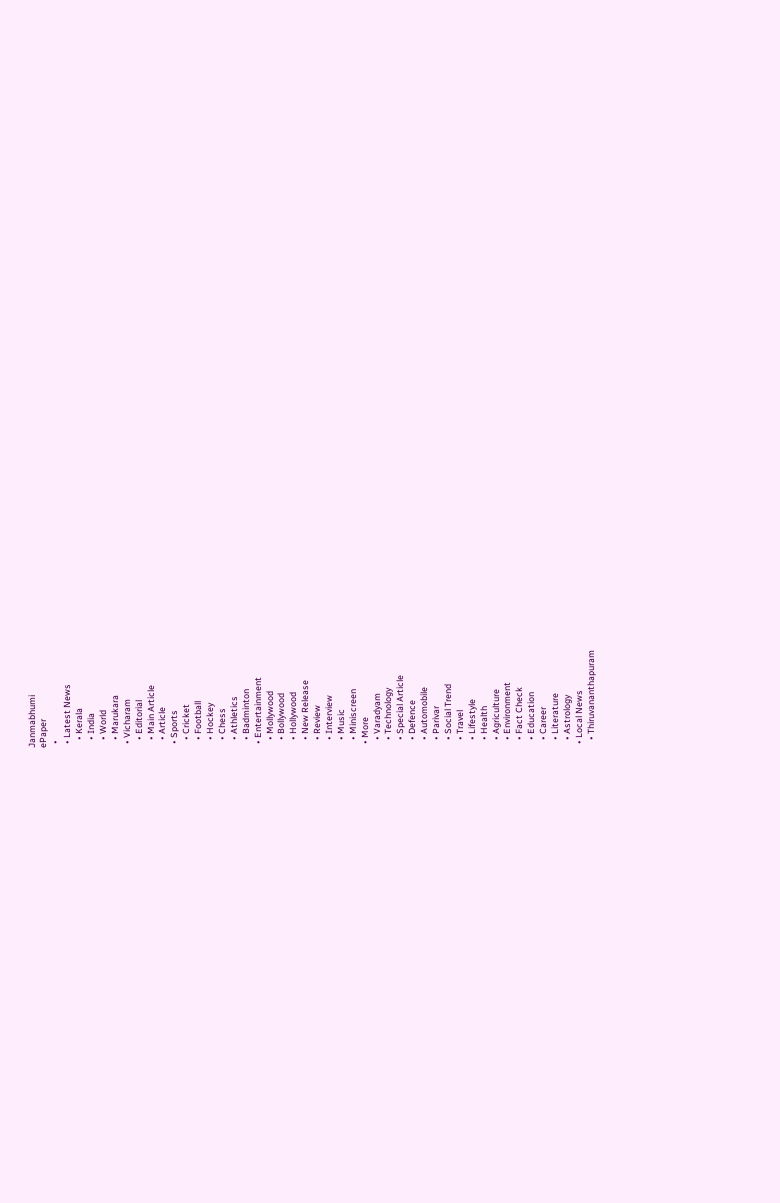Janmabhumi
ePaper
  •
  • Latest News
    • Kerala
    • India
    • World
    • Marukara
  • Vicharam
    • Editorial
    • Main Article
    • Article
  • Sports
    • Cricket
    • Football
    • Hockey
    • Chess
    • Athletics
    • Badminton
  • Entertainment
    • Mollywood
    • Bollywood
    • Hollywood
    • New Release
    • Review
    • Interview
    • Music
    • Miniscreen
  • More
    • Varadyam
    • Technology
    • Special Article
    • Defence
    • Automobile
    • Parivar
    • Social Trend
    • Travel
    • Lifestyle
    • Health
    • Agriculture
    • Environment
    • Fact Check
    • Education
    • Career
    • Literature
    • Astrology
  • Local News
    • Thiruvananthapuram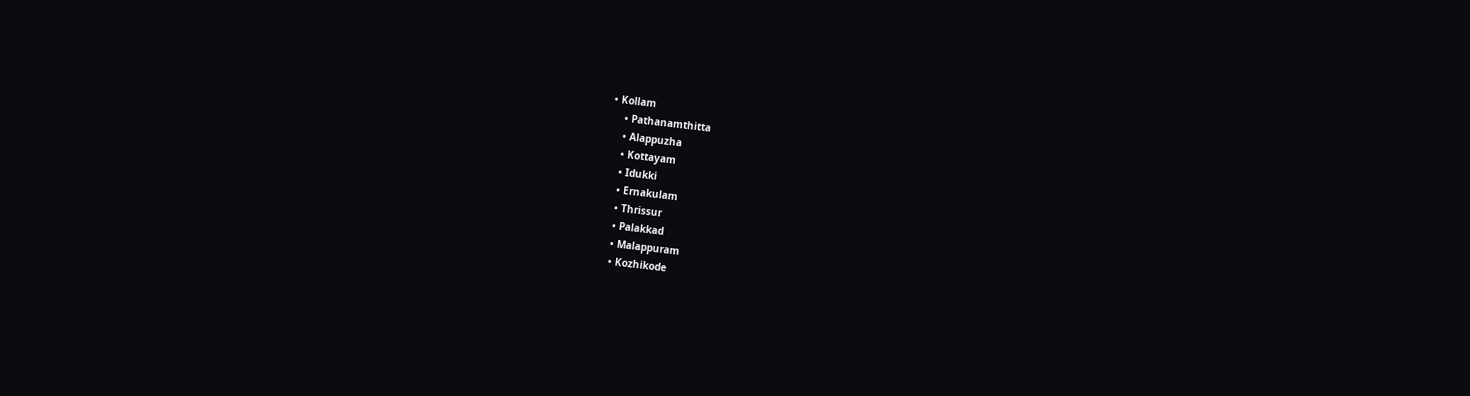• Kollam
    • Pathanamthitta
    • Alappuzha
    • Kottayam
    • Idukki
    • Ernakulam
    • Thrissur
    • Palakkad
    • Malappuram
    • Kozhikode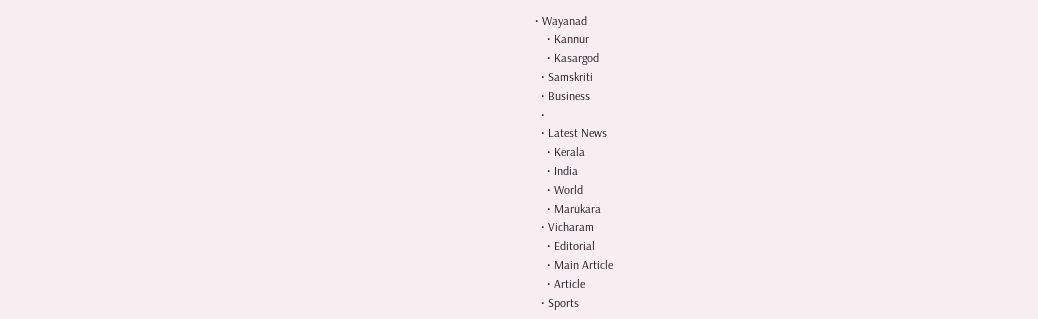• Wayanad
    • Kannur
    • Kasargod
  • Samskriti
  • Business
  •
  • Latest News
    • Kerala
    • India
    • World
    • Marukara
  • Vicharam
    • Editorial
    • Main Article
    • Article
  • Sports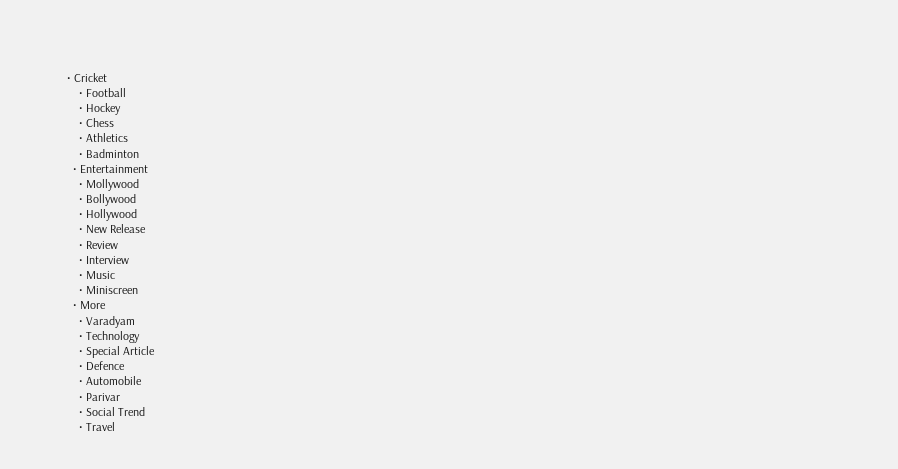• Cricket
    • Football
    • Hockey
    • Chess
    • Athletics
    • Badminton
  • Entertainment
    • Mollywood
    • Bollywood
    • Hollywood
    • New Release
    • Review
    • Interview
    • Music
    • Miniscreen
  • More
    • Varadyam
    • Technology
    • Special Article
    • Defence
    • Automobile
    • Parivar
    • Social Trend
    • Travel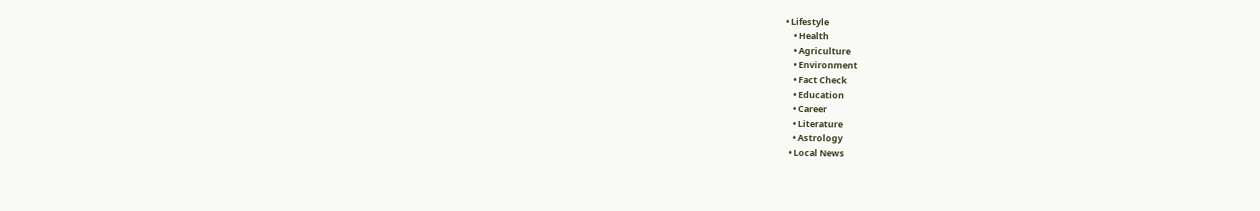• Lifestyle
    • Health
    • Agriculture
    • Environment
    • Fact Check
    • Education
    • Career
    • Literature
    • Astrology
  • Local News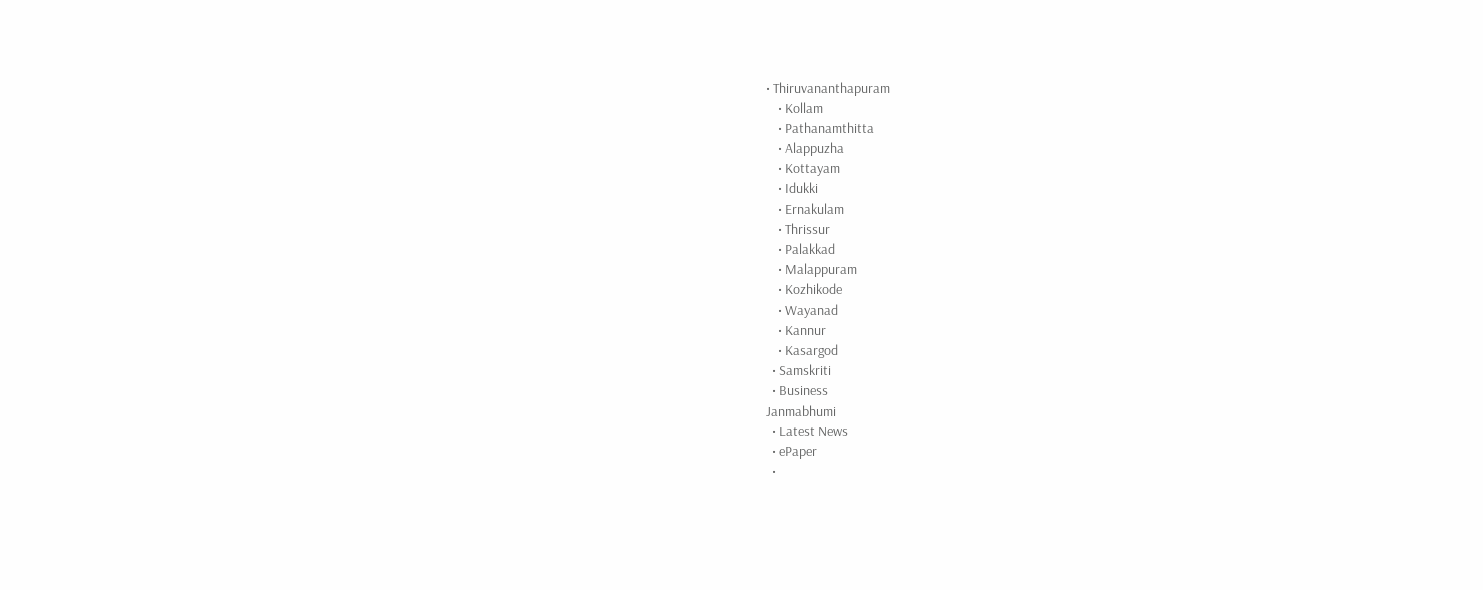• Thiruvananthapuram
    • Kollam
    • Pathanamthitta
    • Alappuzha
    • Kottayam
    • Idukki
    • Ernakulam
    • Thrissur
    • Palakkad
    • Malappuram
    • Kozhikode
    • Wayanad
    • Kannur
    • Kasargod
  • Samskriti
  • Business
Janmabhumi
  • Latest News
  • ePaper
  •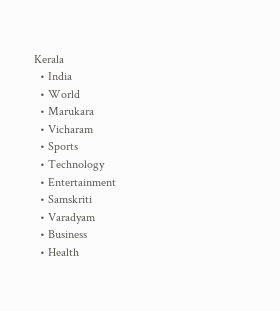Kerala
  • India
  • World
  • Marukara
  • Vicharam
  • Sports
  • Technology
  • Entertainment
  • Samskriti
  • Varadyam
  • Business
  • Health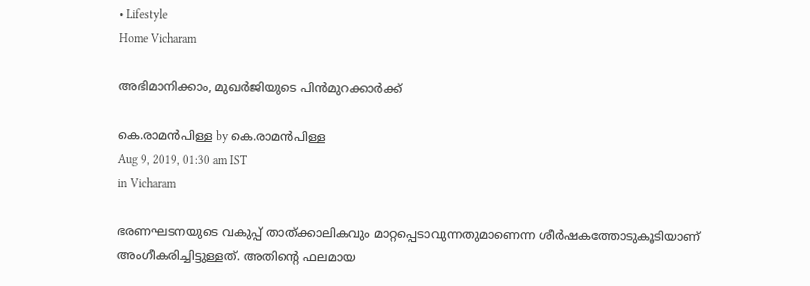• Lifestyle
Home Vicharam

അഭിമാനിക്കാം, മുഖര്‍ജിയുടെ പിന്‍മുറക്കാര്‍ക്ക്

കെ.രാമന്‍പിള്ള by കെ.രാമന്‍പിള്ള
Aug 9, 2019, 01:30 am IST
in Vicharam

ഭരണഘടനയുടെ വകുപ്പ് താത്ക്കാലികവും മാറ്റപ്പെടാവുന്നതുമാണെന്ന ശീര്‍ഷകത്തോടുകൂടിയാണ് അംഗീകരിച്ചിട്ടുള്ളത്. അതിന്റെ ഫലമായ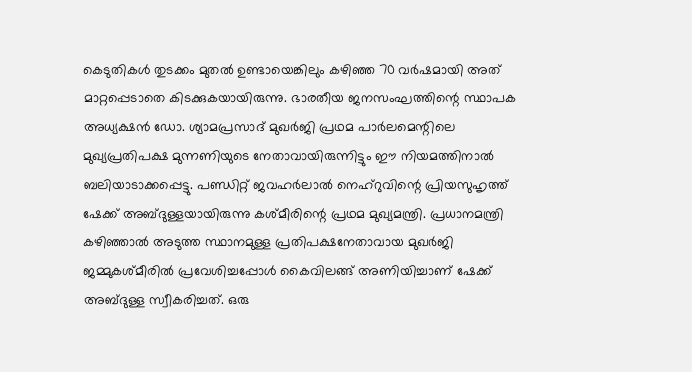കെടുതികള്‍ തുടക്കം മുതല്‍ ഉണ്ടായെങ്കിലും കഴിഞ്ഞ 70 വര്‍ഷമായി അത് മാറ്റപ്പെടാതെ കിടക്കുകയായിരുന്നു. ഭാരതീയ ജനസംഘത്തിന്റെ സ്ഥാപക അധ്യക്ഷന്‍ ഡോ. ശ്യാമപ്രസാദ് മുഖര്‍ജി പ്രഥമ പാര്‍ലമെന്റിലെ മുഖ്യപ്രതിപക്ഷ മുന്നണിയുടെ നേതാവായിരുന്നിട്ടും ഈ നിയമത്തിനാല്‍ ബലിയാടാക്കപ്പെട്ടു. പണ്ഡിറ്റ് ജവഹര്‍ലാല്‍ നെഹ്‌റുവിന്റെ പ്രിയസുഹൃത്ത് ഷേക്ക് അബ്ദുള്ളയായിരുന്നു കശ്മീരിന്റെ പ്രഥമ മുഖ്യമന്ത്രി. പ്രധാനമന്ത്രി കഴിഞ്ഞാല്‍ അടുത്ത സ്ഥാനമുള്ള പ്രതിപക്ഷനേതാവായ മുഖര്‍ജി ജമ്മുകശ്മീരില്‍ പ്രവേശിച്ചപ്പോള്‍ കൈവിലങ്ങ് അണിയിച്ചാണ് ഷേക്ക് അബ്ദുള്ള സ്വീകരിച്ചത്. ഒരു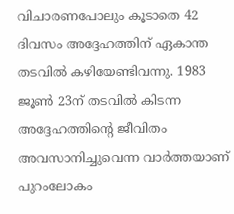വിചാരണപോലും കൂടാതെ 42 ദിവസം അദ്ദേഹത്തിന് ഏകാന്ത തടവില്‍ കഴിയേണ്ടിവന്നു. 1983 ജൂണ്‍ 23ന് തടവില്‍ കിടന്ന അദ്ദേഹത്തിന്റെ ജീവിതം അവസാനിച്ചുവെന്ന വാര്‍ത്തയാണ് പുറംലോകം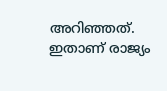അറിഞ്ഞത്. ഇതാണ് രാജ്യം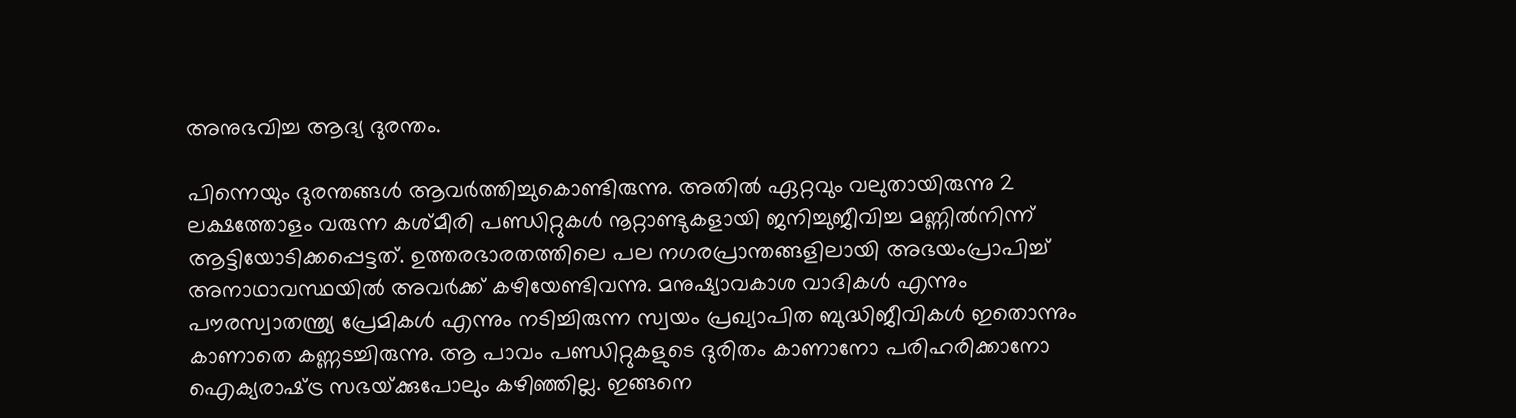അനുഭവിച്ച ആദ്യ ദുരന്തം.

പിന്നെയും ദുരന്തങ്ങള്‍ ആവര്‍ത്തിച്ചുകൊണ്ടിരുന്നു. അതില്‍ ഏറ്റവും വലുതായിരുന്നു 2 ലക്ഷത്തോളം വരുന്ന കശ്മീരി പണ്ഡിറ്റുകള്‍ നൂറ്റാണ്ടുകളായി ജനിച്ചുജീവിച്ച മണ്ണില്‍നിന്ന് ആട്ടിയോടിക്കപ്പെട്ടത്. ഉത്തരഭാരതത്തിലെ പല നഗരപ്രാന്തങ്ങളിലായി അഭയംപ്രാപിച്ച് അനാഥാവസ്ഥയില്‍ അവര്‍ക്ക് കഴിയേണ്ടിവന്നു. മനുഷ്യാവകാശ വാദികള്‍ എന്നും പൗരസ്വാതന്ത്ര്യ പ്രേമികള്‍ എന്നും നടിച്ചിരുന്ന സ്വയം പ്രഖ്യാപിത ബുദ്ധിജീവികള്‍ ഇതൊന്നും കാണാതെ കണ്ണടച്ചിരുന്നു. ആ പാവം പണ്ഡിറ്റുകളുടെ ദുരിതം കാണാനോ പരിഹരിക്കാനോ ഐക്യരാഷ്‌ട്ര സഭയ്‌ക്കുപോലും കഴിഞ്ഞില്ല. ഇങ്ങനെ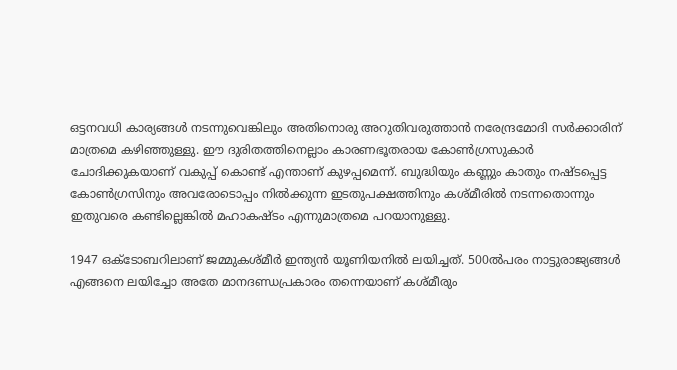ഒട്ടനവധി കാര്യങ്ങള്‍ നടന്നുവെങ്കിലും അതിനൊരു അറുതിവരുത്താന്‍ നരേന്ദ്രമോദി സര്‍ക്കാരിന് മാത്രമെ കഴിഞ്ഞുള്ളു. ഈ ദുരിതത്തിനെല്ലാം കാരണഭൂതരായ കോണ്‍ഗ്രസുകാര്‍ ചോദിക്കുകയാണ് വകുപ്പ് കൊണ്ട് എന്താണ് കുഴപ്പമെന്ന്. ബുദ്ധിയും കണ്ണും കാതും നഷ്ടപ്പെട്ട കോണ്‍ഗ്രസിനും അവരോടൊപ്പം നില്‍ക്കുന്ന ഇടതുപക്ഷത്തിനും കശ്മീരില്‍ നടന്നതൊന്നും ഇതുവരെ കണ്ടില്ലെങ്കില്‍ മഹാകഷ്ടം എന്നുമാത്രമെ പറയാനുള്ളു.

1947 ഒക്‌ടോബറിലാണ് ജമ്മുകശ്മീര്‍ ഇന്ത്യന്‍ യൂണിയനില്‍ ലയിച്ചത്. 500ല്‍പരം നാട്ടുരാജ്യങ്ങള്‍ എങ്ങനെ ലയിച്ചോ അതേ മാനദണ്ഡപ്രകാരം തന്നെയാണ് കശ്മീരും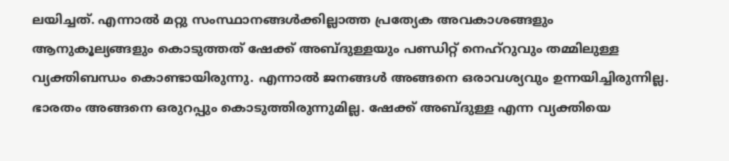ലയിച്ചത്. എന്നാല്‍ മറ്റു സംസ്ഥാനങ്ങള്‍ക്കില്ലാത്ത പ്രത്യേക അവകാശങ്ങളും ആനുകൂല്യങ്ങളും കൊടുത്തത് ഷേക്ക് അബ്ദുള്ളയും പണ്ഡിറ്റ് നെഹ്‌റുവും തമ്മിലുള്ള വ്യക്തിബന്ധം കൊണ്ടായിരുന്നു. എന്നാല്‍ ജനങ്ങള്‍ അങ്ങനെ ഒരാവശ്യവും ഉന്നയിച്ചിരുന്നില്ല. ഭാരതം അങ്ങനെ ഒരുറപ്പും കൊടുത്തിരുന്നുമില്ല. ഷേക്ക് അബ്ദുള്ള എന്ന വ്യക്തിയെ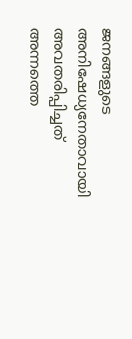ജനങ്ങളുടെ അനിഷേധ്യനേതാവായി അവതരിപ്പിച്ചത് അന്നത്തെ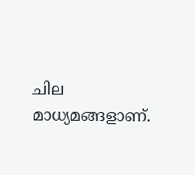ചില മാധ്യമങ്ങളാണ്.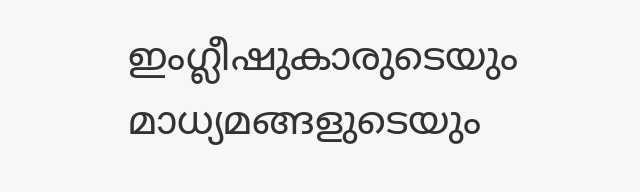ഇംഗ്ലീഷുകാരുടെയും മാധ്യമങ്ങളുടെയും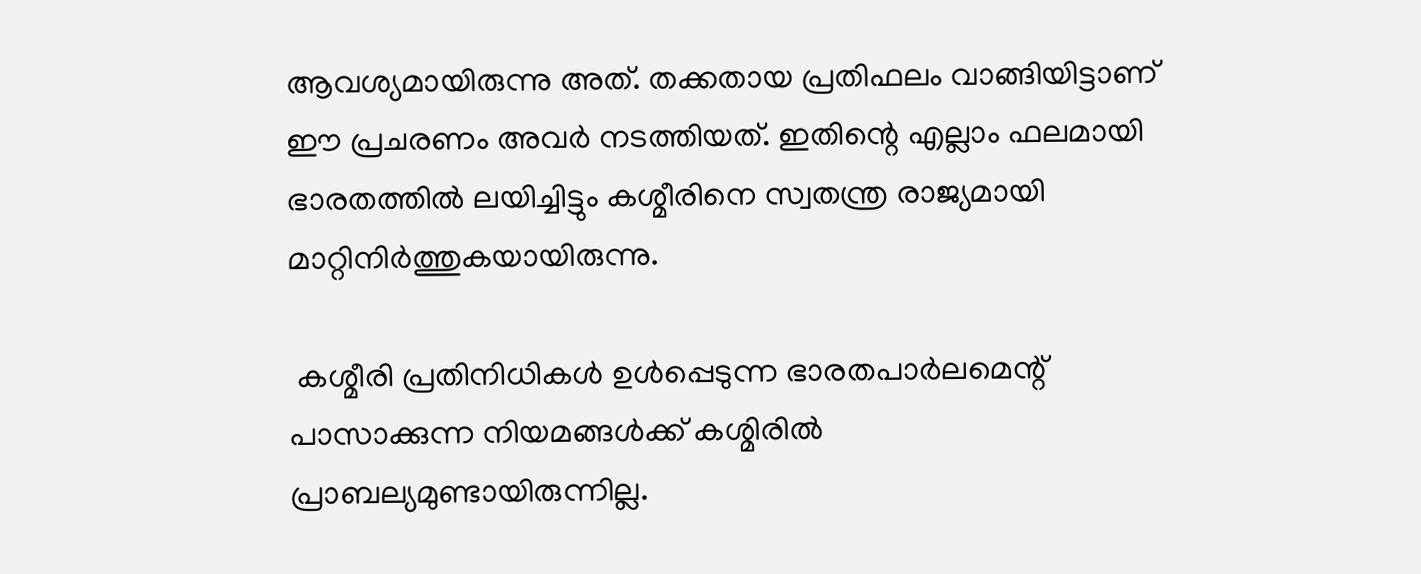ആവശ്യമായിരുന്നു അത്. തക്കതായ പ്രതിഫലം വാങ്ങിയിട്ടാണ് ഈ പ്രചരണം അവര്‍ നടത്തിയത്. ഇതിന്റെ എല്ലാം ഫലമായി ഭാരതത്തില്‍ ലയിച്ചിട്ടും കശ്മീരിനെ സ്വതന്ത്ര രാജ്യമായി മാറ്റിനിര്‍ത്തുകയായിരുന്നു.

 കശ്മീരി പ്രതിനിധികള്‍ ഉള്‍പ്പെടുന്ന ഭാരതപാര്‍ലമെന്റ് പാസാക്കുന്ന നിയമങ്ങള്‍ക്ക് കശ്മിരില്‍ പ്രാബല്യമുണ്ടായിരുന്നില്ല.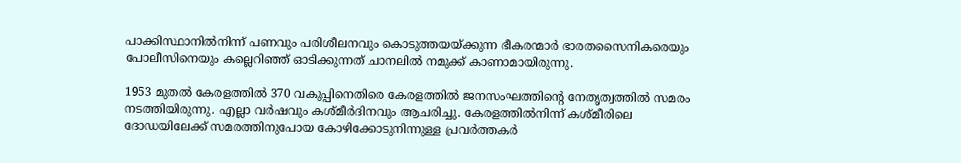പാക്കിസ്ഥാനില്‍നിന്ന് പണവും പരിശീലനവും കൊടുത്തയയ്‌ക്കുന്ന ഭീകരന്മാര്‍ ഭാരതസൈനികരെയും പോലീസിനെയും കല്ലെറിഞ്ഞ് ഓടിക്കുന്നത് ചാനലില്‍ നമുക്ക് കാണാമായിരുന്നു.

1953 മുതല്‍ കേരളത്തില്‍ 370 വകുപ്പിനെതിരെ കേരളത്തില്‍ ജനസംഘത്തിന്റെ നേതൃത്വത്തില്‍ സമരം നടത്തിയിരുന്നു. എല്ലാ വര്‍ഷവും കശ്മീര്‍ദിനവും ആചരിച്ചു. കേരളത്തില്‍നിന്ന് കശ്മീരിലെ ദോഡയിലേക്ക് സമരത്തിനുപോയ കോഴിക്കോടുനിന്നുള്ള പ്രവര്‍ത്തകര്‍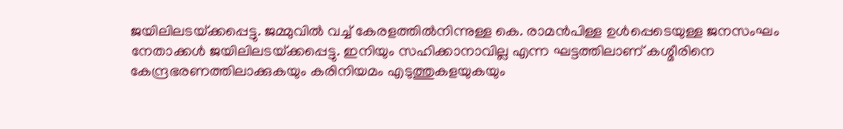ജയിലിലടയ്‌ക്കപ്പെട്ടു. ജമ്മുവില്‍ വച്ച് കേരളത്തില്‍നിന്നുള്ള കെ. രാമന്‍പിള്ള ഉള്‍പ്പെടെയുള്ള ജനസംഘം നേതാക്കള്‍ ജയിലിലടയ്‌ക്കപ്പെട്ടു. ഇനിയും സഹിക്കാനാവില്ല എന്ന ഘട്ടത്തിലാണ് കശ്മീരിനെ കേന്ദ്രഭരണത്തിലാക്കുകയും കരിനിയമം എടുത്തുകളയുകയും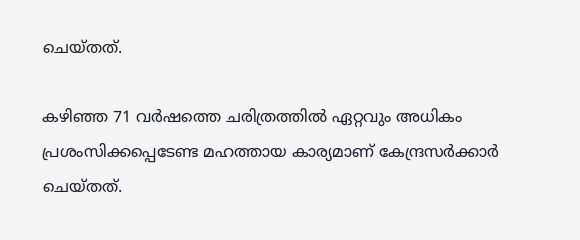ചെയ്തത്.

കഴിഞ്ഞ 71 വര്‍ഷത്തെ ചരിത്രത്തില്‍ ഏറ്റവും അധികം പ്രശംസിക്കപ്പെടേണ്ട മഹത്തായ കാര്യമാണ് കേന്ദ്രസര്‍ക്കാര്‍ ചെയ്തത്.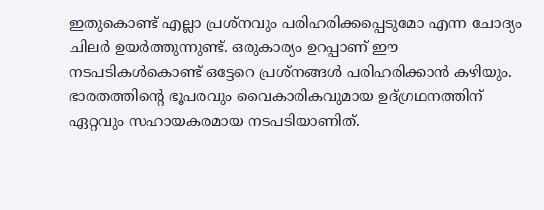ഇതുകൊണ്ട് എല്ലാ പ്രശ്‌നവും പരിഹരിക്കപ്പെടുമോ എന്ന ചോദ്യം ചിലര്‍ ഉയര്‍ത്തുന്നുണ്ട്. ഒരുകാര്യം ഉറപ്പാണ് ഈ നടപടികള്‍കൊണ്ട് ഒട്ടേറെ പ്രശ്‌നങ്ങള്‍ പരിഹരിക്കാന്‍ കഴിയും. ഭാരതത്തിന്റെ ഭൂപരവും വൈകാരികവുമായ ഉദ്ഗ്രഥനത്തിന് ഏറ്റവും സഹായകരമായ നടപടിയാണിത്.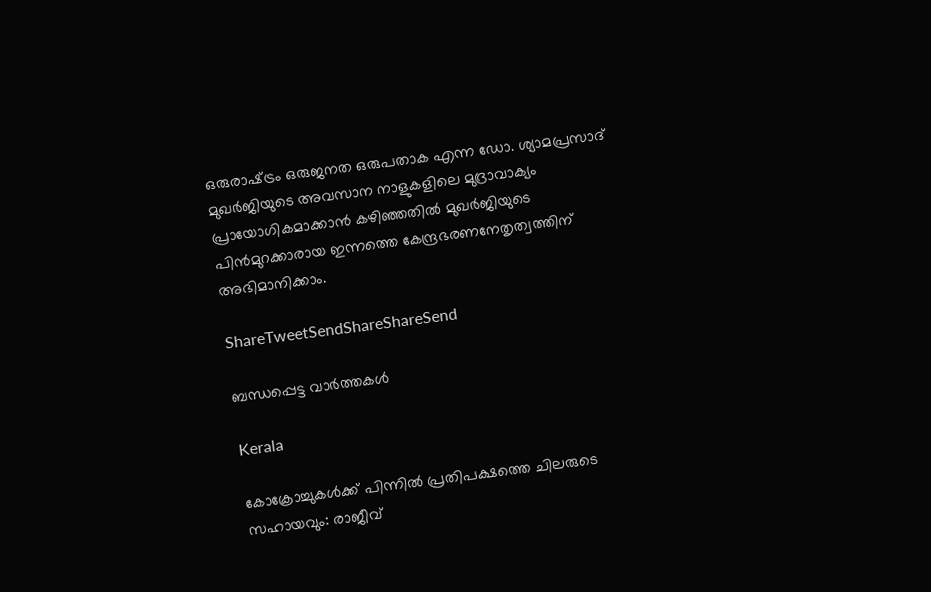ഒരുരാഷ്‌ട്രം ഒരുജനത ഒരുപതാക എന്ന ഡോ. ശ്യാമപ്രസാദ് മുഖര്‍ജിയുടെ അവസാന നാളുകളിലെ മുദ്രാവാക്യം പ്രായോഗികമാക്കാന്‍ കഴിഞ്ഞതില്‍ മുഖര്‍ജിയുടെ പിന്‍മുറക്കാരായ ഇന്നത്തെ കേന്ദ്രഭരണനേതൃത്വത്തിന് അഭിമാനിക്കാം.

ShareTweetSendShareShareSend

ബന്ധപ്പെട്ട വാര്‍ത്തകള്‍

Kerala

കോക്രോച്ചുകള്‍ക്ക് പിന്നില്‍ പ്രതിപക്ഷത്തെ ചിലരുടെ സഹായവും: രാജീവ്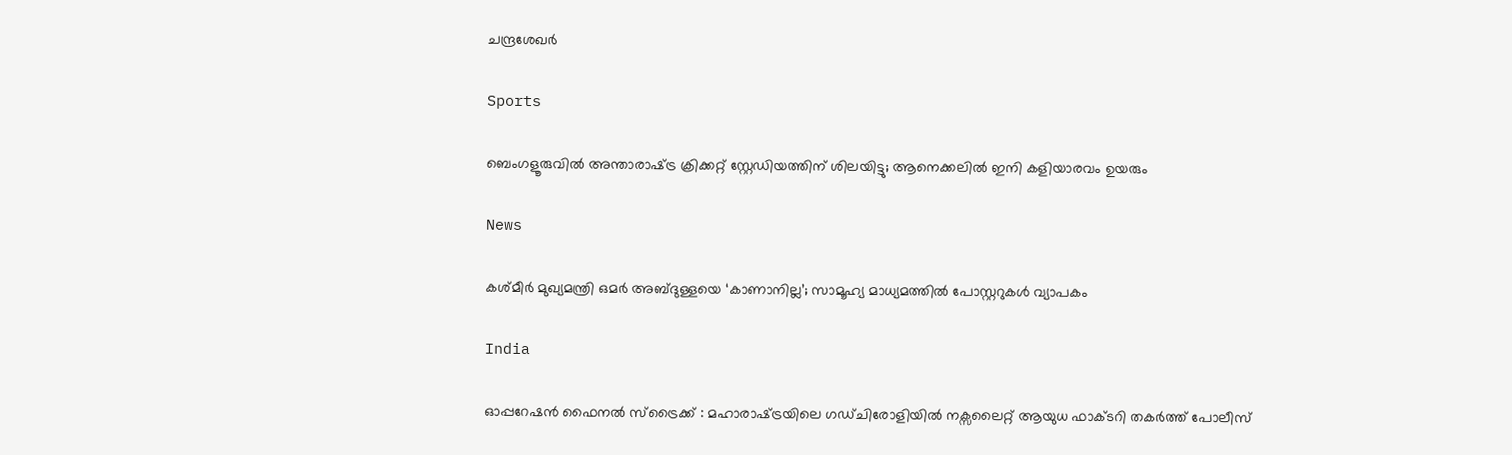ചന്ദ്രശേഖര്‍

Sports

ബെംഗളൂരുവില്‍ അന്താരാഷ്‌ട്ര ക്രിക്കറ്റ് സ്റ്റേഡിയത്തിന് ശിലയിട്ടു; ആനെക്കലില്‍ ഇനി കളിയാരവം ഉയരും

News

കശ്മീർ മുഖ്യമന്ത്രി ഒമർ അബ്ദുള്ളയെ ‘കാണാനില്ല’; സാമൂഹ്യ മാധ്യമത്തിൽ പോസ്റ്ററുകൾ വ്യാപകം

India

ഓപ്പറേഷൻ ഫൈനൽ സ്ട്രൈക്ക് : മഹാരാഷ്‌ട്രയിലെ ഗഡ്ചിരോളിയിൽ നക്സലൈറ്റ് ആയുധ ഫാക്ടറി തകർത്ത് പോലീസ്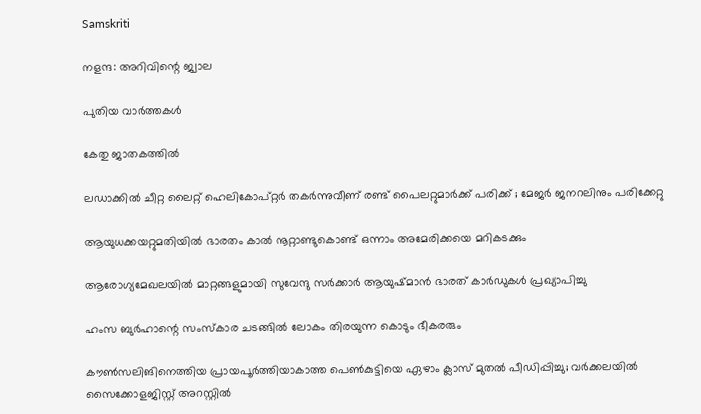Samskriti

നളന്ദ: അറിവിന്റെ ജ്വാല

പുതിയ വാര്‍ത്തകള്‍

കേതു ജാതകത്തില്‍

ലഡാക്കിൽ ചീറ്റ ലൈറ്റ് ഹെലികോപ്റ്റർ തകർന്നുവീണ് രണ്ട് പൈലറ്റുമാർക്ക് പരിക്ക് ; മേജർ ജനറലിനും പരിക്കേറ്റു

ആയുധക്കയറ്റുമതിയിൽ ഭാരതം കാൽ നൂറ്റാണ്ടുകൊണ്ട് ഒന്നാം അമേരിക്കയെ മറികടക്കും

ആരോഗ്യമേഖലയില്‍ മാറ്റങ്ങളുമായി സുവേന്ദു സര്‍ക്കാര്‍ ആയുഷ്മാന്‍ ഭാരത് കാര്‍ഡുകള്‍ പ്രഖ്യാപിച്ചു

ഹംസ ബുര്‍ഹാന്റെ സംസ്‌കാര ചടങ്ങില്‍ ലോകം തിരയുന്ന കൊടും ഭീകരരും

കൗൺസലിങിനെത്തിയ പ്രായപൂർത്തിയാകാത്ത പെൺകുട്ടിയെ ഏഴാം ക്ലാസ് മുതൽ പീഡിപ്പിച്ചു; വർക്കലയിൽ സൈക്കോളജിസ്റ്റ് അറസ്റ്റിൽ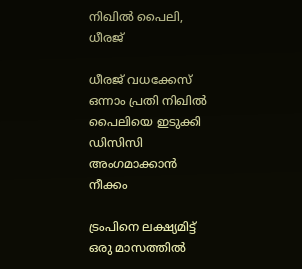നിഖില്‍ പൈലി, ധീരജ്

ധീരജ് വധക്കേസ് ഒന്നാം പ്രതി നിഖിൽ പൈലിയെ ഇടുക്കി ഡിസിസി അംഗമാക്കാൻ നീക്കം

ട്രംപിനെ ലക്ഷ്യമിട്ട് ഒരു മാസത്തിൽ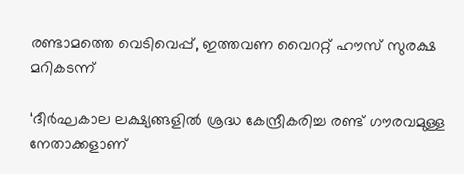രണ്ടാമത്തെ വെടിവെപ്പ്, ഇത്തവണ വൈററ്റ് ഹൗസ് സുരക്ഷ മറികടന്ന്

‘ദീർഘകാല ലക്ഷ്യങ്ങളിൽ ശ്രദ്ധ കേന്ദ്രീകരിച്ച രണ്ട് ഗൗരവമുള്ള നേതാക്കളാണ്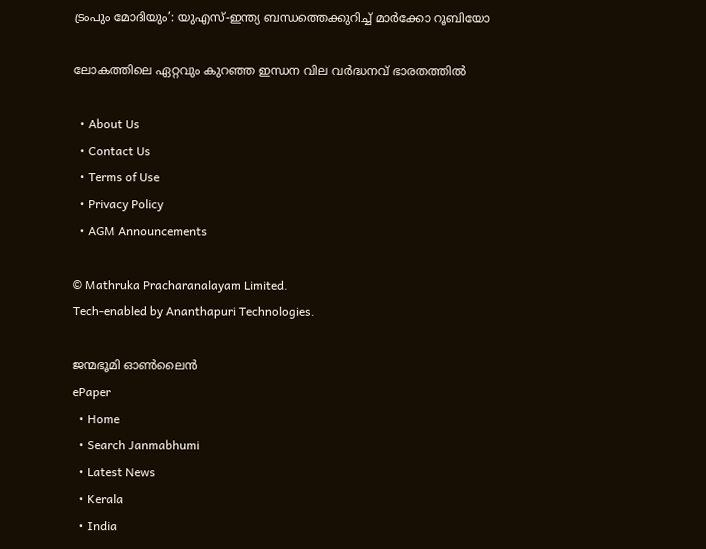ട്രംപും മോദിയും’: യുഎസ്-ഇന്ത്യ ബന്ധത്തെക്കുറിച്ച് മാർക്കോ റൂബിയോ

ലോകത്തിലെ ഏറ്റവും കുറഞ്ഞ ഇന്ധന വില വര്‍ദ്ധനവ് ഭാരതത്തില്‍

  • About Us
  • Contact Us
  • Terms of Use
  • Privacy Policy
  • AGM Announcements

© Mathruka Pracharanalayam Limited.
Tech-enabled by Ananthapuri Technologies.

ജന്മഭൂമി ഓണ്‍ലൈന്‍
ePaper
  • Home
  • Search Janmabhumi
  • Latest News
  • Kerala
  • India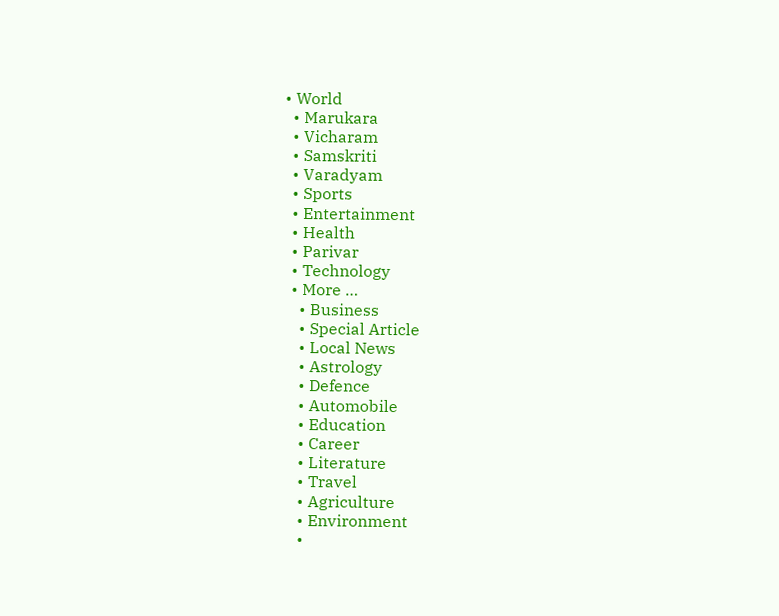• World
  • Marukara
  • Vicharam
  • Samskriti
  • Varadyam
  • Sports
  • Entertainment
  • Health
  • Parivar
  • Technology
  • More …
    • Business
    • Special Article
    • Local News
    • Astrology
    • Defence
    • Automobile
    • Education
    • Career
    • Literature
    • Travel
    • Agriculture
    • Environment
    •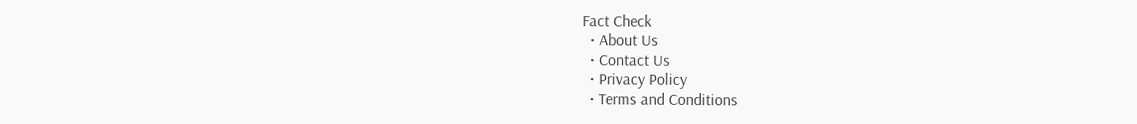Fact Check
  • About Us
  • Contact Us
  • Privacy Policy
  • Terms and Conditions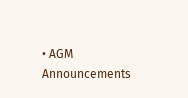• AGM Announcements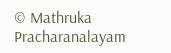© Mathruka Pracharanalayam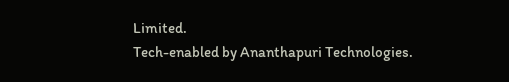Limited.
Tech-enabled by Ananthapuri Technologies.